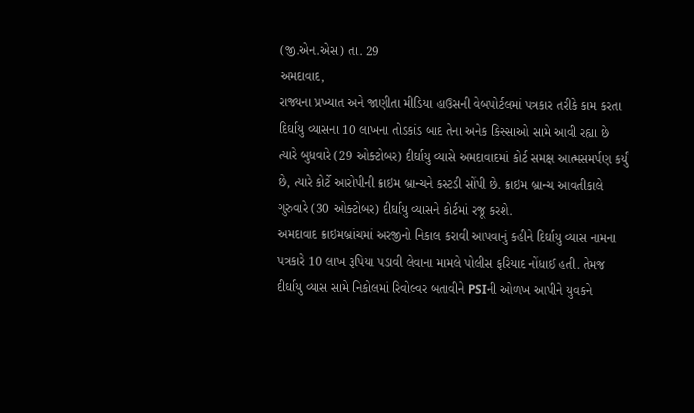(જી.એન.એસ) તા. 29
અમદાવાદ,
રાજ્યના પ્રખ્યાત અને જાણીતા મીડિયા હાઉસની વેબપોર્ટલમાં પત્રકાર તરીકે કામ કરતા દિર્ઘાયુ વ્યાસના 10 લાખના તોડકાંડ બાદ તેના અનેક કિસ્સાઓ સામે આવી રહ્યા છે ત્યારે બુધવારે (29 ઓક્ટોબર) દીર્ઘાયુ વ્યાસે અમદાવાદમાં કોર્ટ સમક્ષ આત્મસમર્પણ કર્યું છે, ત્યારે કોર્ટે આરોપીની ક્રાઇમ બ્રાન્ચને કસ્ટડી સોંપી છે. ક્રાઇમ બ્રાન્ચ આવતીકાલે ગુરુવારે (30 ઓક્ટોબર) દીર્ઘાયુ વ્યાસને કોર્ટમાં રજૂ કરશે.
અમદાવાદ ક્રાઇમબ્રાંચમાં અરજીનો નિકાલ કરાવી આપવાનું કહીને દિર્ઘાયુ વ્યાસ નામના પત્રકારે 10 લાખ રૂપિયા પડાવી લેવાના મામલે પોલીસ ફરિયાદ નોંધાઈ હતી. તેમજ દીર્ઘાયુ વ્યાસ સામે નિકોલમાં રિવોલ્વર બતાવીને PSIની ઓળખ આપીને યુવકને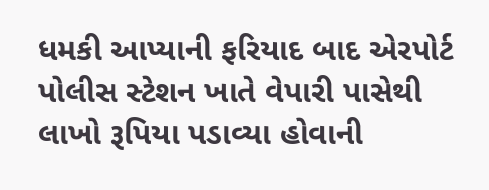ધમકી આપ્યાની ફરિયાદ બાદ એરપોર્ટ પોલીસ સ્ટેશન ખાતે વેપારી પાસેથી લાખો રૂપિયા પડાવ્યા હોવાની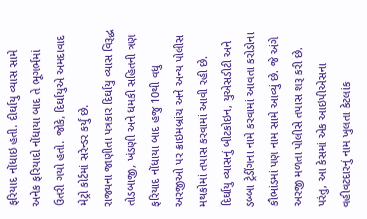ફરિયાદ નોંધાઇ હતી. દીર્ઘાયુ વ્યાસ સામે અનેક ફરિયાદો નોંધાયા બાદ તે ભૂગર્ભમાં ઉતરી ગયો હતો. જોકે, દિર્ઘાયુએ અમદાવાદ મેટ્રો કોર્ટમાં સરેન્ડર કર્યું છે.
રાજ્યના જાણીતા પત્રકાર દિર્ઘાયુ વ્યાસ વિરૂદ્ધ તોડબાજી, ખંડણી અને ધમકી સહિતની ત્રણ ફરિયાદ નોંધાયા બાદ હજુ 10થી વધુ અરજીઓ પર ક્રાઇમબ્રાંચ અને અન્ય પોલીસ મથકોમાં તપાસ કરવામાં આવી રહી છે. દિર્ઘાયુ વ્યાસનું બીટકોઇન, યુએસડીટી અને ડબ્બા ટ્રેડીંગના નામે કરવામાં આવતા કરોડોના કૌભાંડમાં પણ નામ સામે આવ્યું છે. જે અંગે અરજી મળતા પોલીસે તપાસ શરૂ કરી છે. પરંતુ, આ કેસમાં એક આઇપીએસના વહીવટદારનું નામ ખુલતા કેટલાંક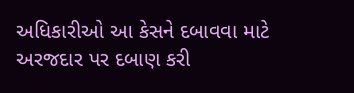અધિકારીઓ આ કેસને દબાવવા માટે અરજદાર પર દબાણ કરી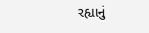રહ્યાનું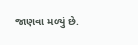જાણવા મળ્યું છે.